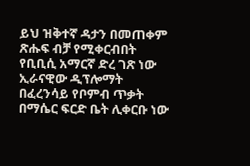ይህ ዝቅተኛ ዳታን በመጠቀም ጽሑፍ ብቻ የሚቀርብበት የቢቢሲ አማርኛ ድረ ገጽ ነው
ኢራናዊው ዲፕሎማት በፈረንሳይ የቦምብ ጥቃት በማሴር ፍርድ ቤት ሊቀርቡ ነው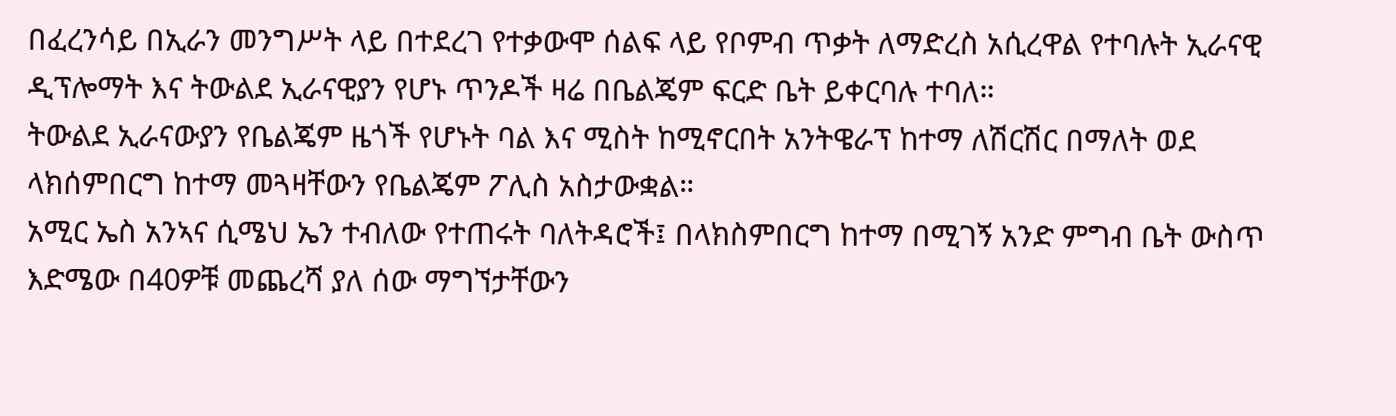በፈረንሳይ በኢራን መንግሥት ላይ በተደረገ የተቃውሞ ሰልፍ ላይ የቦምብ ጥቃት ለማድረስ አሲረዋል የተባሉት ኢራናዊ ዲፕሎማት እና ትውልደ ኢራናዊያን የሆኑ ጥንዶች ዛሬ በቤልጄም ፍርድ ቤት ይቀርባሉ ተባለ።
ትውልደ ኢራናውያን የቤልጄም ዜጎች የሆኑት ባል እና ሚስት ከሚኖርበት አንትዌራፕ ከተማ ለሽርሽር በማለት ወደ ላክሰምበርግ ከተማ መጓዛቸውን የቤልጄም ፖሊስ አስታውቋል።
አሚር ኤስ አንኣና ሲሜህ ኤን ተብለው የተጠሩት ባለትዳሮች፤ በላክስምበርግ ከተማ በሚገኝ አንድ ምግብ ቤት ውስጥ እድሜው በ40ዎቹ መጨረሻ ያለ ሰው ማግኘታቸውን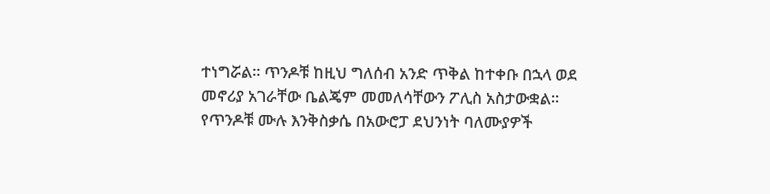ተነግሯል። ጥንዶቹ ከዚህ ግለሰብ አንድ ጥቅል ከተቀቡ በኋላ ወደ መኖሪያ አገራቸው ቤልጄም መመለሳቸውን ፖሊስ አስታውቋል።
የጥንዶቹ ሙሉ እንቅስቃሴ በአውሮፓ ደህንነት ባለሙያዎች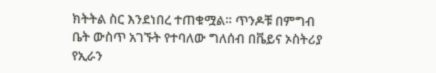ክትትል ስር እንደነበረ ተጠቁሟል። ጥንዶቹ በምግብ ቤት ውስጥ አገኙት የተባለው ግለሰብ በቬይና ኦስትሪያ የኢራን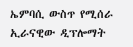ኤምባሲ ውስጥ የሚሰራ ኢራናዊው ዲፕሎማት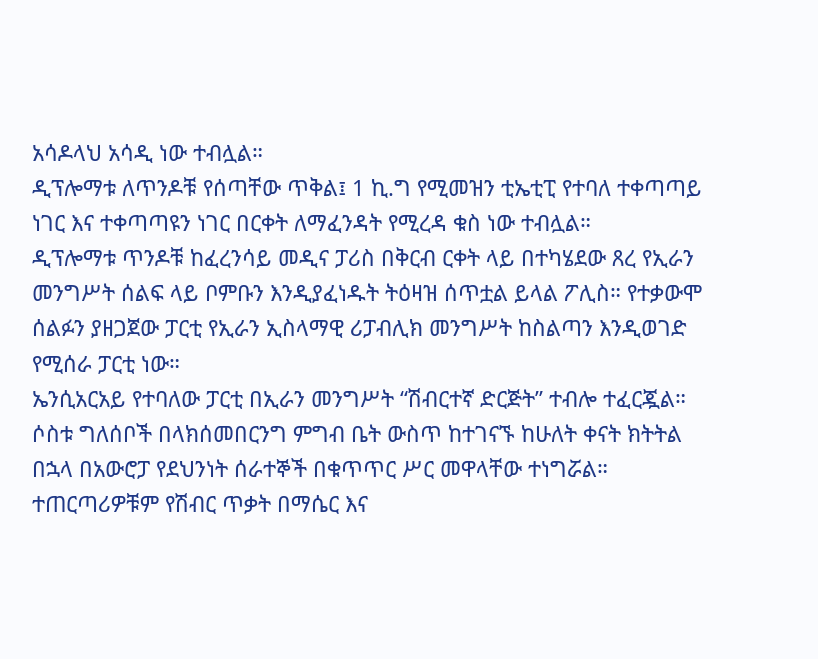አሳዶላህ አሳዲ ነው ተብሏል።
ዲፕሎማቱ ለጥንዶቹ የሰጣቸው ጥቅል፤ 1 ኪ.ግ የሚመዝን ቲኤቲፒ የተባለ ተቀጣጣይ ነገር እና ተቀጣጣዩን ነገር በርቀት ለማፈንዳት የሚረዳ ቁስ ነው ተብሏል።
ዲፕሎማቱ ጥንዶቹ ከፈረንሳይ መዲና ፓሪስ በቅርብ ርቀት ላይ በተካሄደው ጸረ የኢራን መንግሥት ሰልፍ ላይ ቦምቡን እንዲያፈነዱት ትዕዛዝ ሰጥቷል ይላል ፖሊስ። የተቃውሞ ሰልፉን ያዘጋጀው ፓርቲ የኢራን ኢስላማዊ ሪፓብሊክ መንግሥት ከስልጣን እንዲወገድ የሚሰራ ፓርቲ ነው።
ኤንሲአርአይ የተባለው ፓርቲ በኢራን መንግሥት “ሽብርተኛ ድርጅት” ተብሎ ተፈርጇል። ሶስቱ ግለሰቦች በላክሰመበርንግ ምግብ ቤት ውስጥ ከተገናኙ ከሁለት ቀናት ክትትል በኋላ በአውሮፓ የደህንነት ሰራተኞች በቁጥጥር ሥር መዋላቸው ተነግሯል።
ተጠርጣሪዎቹም የሽብር ጥቃት በማሴር እና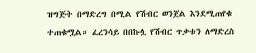ዝግጅት በማድረግ በሚል የሽብር ወንጀል እንደሚጠየቁ ተጠቁሟል። ፈረንሳይ በበኩሏ የሽብር ጥቃቱን ለማድረስ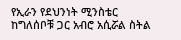የኢራን የደህንነት ሚንስቴር ከግለሰቦቹ ጋር አብሮ አሲሯል ስትል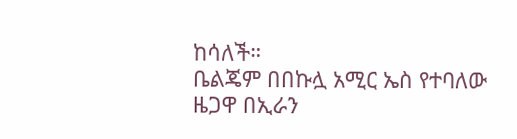ከሳለች።
ቤልጄም በበኩሏ አሚር ኤስ የተባለው ዜጋዋ በኢራን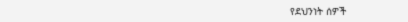የደህንነት ሰዎች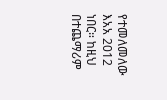የተመለመለው እአአ 2012 ነበር። ከዚህ በተጨማሪም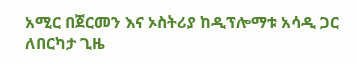አሚር በጀርመን እና ኦስትሪያ ከዲፕሎማቱ አሳዲ ጋር ለበርካታ ጊዜ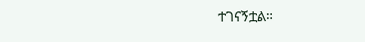ተገናኝቷል።